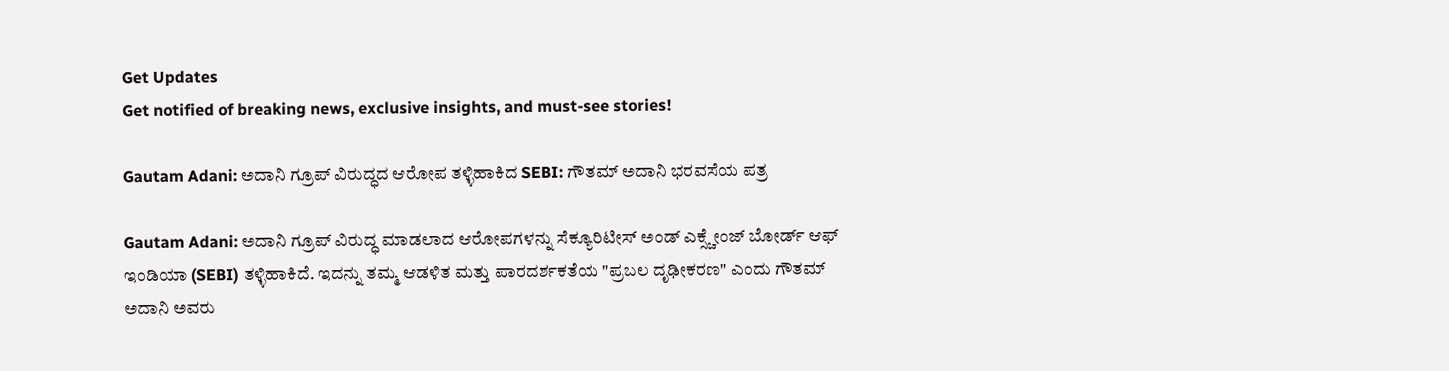Get Updates
Get notified of breaking news, exclusive insights, and must-see stories!

Gautam Adani: ಅದಾನಿ ಗ್ರೂಪ್ ವಿರುದ್ಧದ ಆರೋಪ ತಳ್ಳಿಹಾಕಿದ SEBI: ಗೌತಮ್ ಅದಾನಿ ಭರವಸೆಯ ಪತ್ರ

Gautam Adani: ಅದಾನಿ ಗ್ರೂಪ್‌ ವಿರುದ್ಧ ಮಾಡಲಾದ ಆರೋಪಗಳನ್ನು ಸೆಕ್ಯೂರಿಟೀಸ್ ಅಂಡ್ ಎಕ್ಸ್ಚೇಂಜ್ ಬೋರ್ಡ್ ಆಫ್ ಇಂಡಿಯಾ (SEBI) ತಳ್ಳಿಹಾಕಿದೆ. ಇದನ್ನು ತಮ್ಮ ಆಡಳಿತ ಮತ್ತು ಪಾರದರ್ಶಕತೆಯ "ಪ್ರಬಲ ದೃಢೀಕರಣ" ಎಂದು ಗೌತಮ್‌ ಅದಾನಿ ಅವರು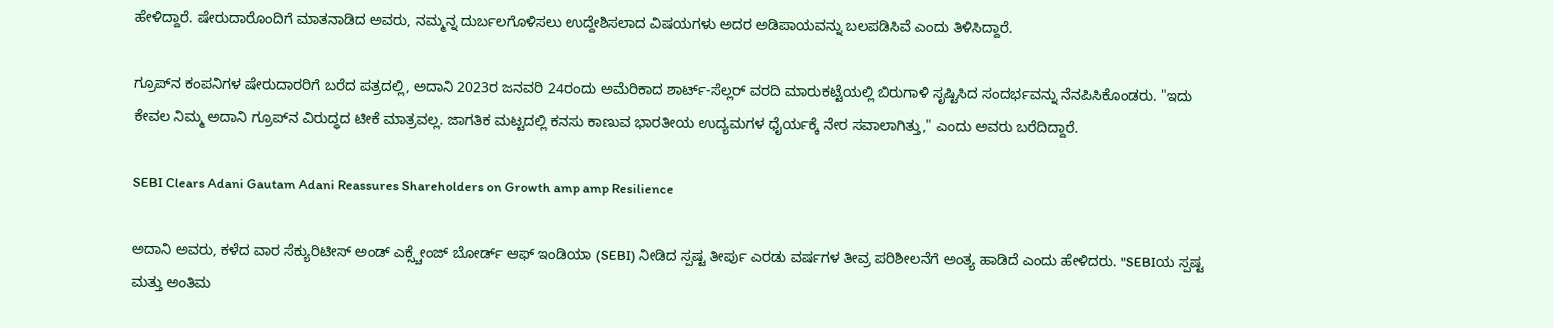ಹೇಳಿದ್ದಾರೆ. ಷೇರುದಾರೊಂದಿಗೆ ಮಾತನಾಡಿದ ಅವರು, ನಮ್ಮನ್ನ ದುರ್ಬಲಗೊಳಿಸಲು ಉದ್ದೇಶಿಸಲಾದ ವಿಷಯಗಳು ಅದರ ಅಡಿಪಾಯವನ್ನು ಬಲಪಡಿಸಿವೆ ಎಂದು ತಿಳಿಸಿದ್ದಾರೆ.

ಗ್ರೂಪ್‌ನ ಕಂಪನಿಗಳ ಷೇರುದಾರರಿಗೆ ಬರೆದ ಪತ್ರದಲ್ಲಿ, ಅದಾನಿ 2023ರ ಜನವರಿ 24ರಂದು ಅಮೆರಿಕಾದ ಶಾರ್ಟ್‌-ಸೆಲ್ಲರ್‌ ವರದಿ ಮಾರುಕಟ್ಟೆಯಲ್ಲಿ ಬಿರುಗಾಳಿ ಸೃಷ್ಟಿಸಿದ ಸಂದರ್ಭವನ್ನು ನೆನಪಿಸಿಕೊಂಡರು. "ಇದು ಕೇವಲ ನಿಮ್ಮ ಅದಾನಿ ಗ್ರೂಪ್‌ನ ವಿರುದ್ಧದ ಟೀಕೆ ಮಾತ್ರವಲ್ಲ. ಜಾಗತಿಕ ಮಟ್ಟದಲ್ಲಿ ಕನಸು ಕಾಣುವ ಭಾರತೀಯ ಉದ್ಯಮಗಳ ಧೈರ್ಯಕ್ಕೆ ನೇರ ಸವಾಲಾಗಿತ್ತು," ಎಂದು ಅವರು ಬರೆದಿದ್ದಾರೆ.

SEBI Clears Adani Gautam Adani Reassures Shareholders on Growth amp amp Resilience

ಅದಾನಿ ಅವರು, ಕಳೆದ ವಾರ ಸೆಕ್ಯುರಿಟೀಸ್ ಅಂಡ್ ಎಕ್ಸ್ಚೇಂಜ್ ಬೋರ್ಡ್ ಆಫ್ ಇಂಡಿಯಾ (SEBI) ನೀಡಿದ ಸ್ಪಷ್ಟ ತೀರ್ಪು ಎರಡು ವರ್ಷಗಳ ತೀವ್ರ ಪರಿಶೀಲನೆಗೆ ಅಂತ್ಯ ಹಾಡಿದೆ ಎಂದು ಹೇಳಿದರು. "SEBIಯ ಸ್ಪಷ್ಟ ಮತ್ತು ಅಂತಿಮ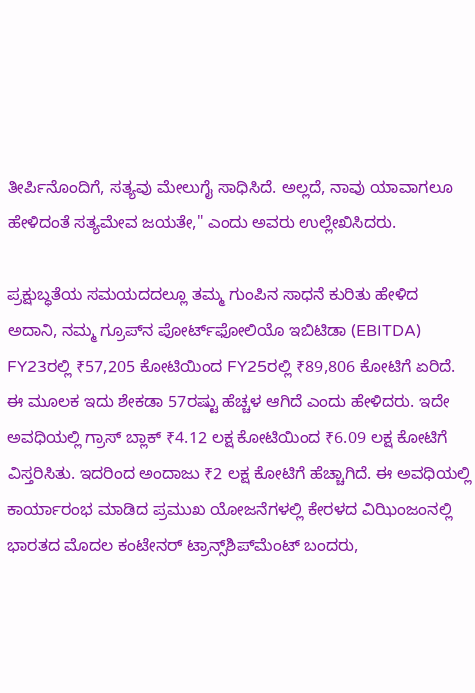ತೀರ್ಪಿನೊಂದಿಗೆ, ಸತ್ಯವು ಮೇಲುಗೈ ಸಾಧಿಸಿದೆ. ಅಲ್ಲದೆ, ನಾವು ಯಾವಾಗಲೂ ಹೇಳಿದಂತೆ ಸತ್ಯಮೇವ ಜಯತೇ," ಎಂದು ಅವರು ಉಲ್ಲೇಖಿಸಿದರು.

ಪ್ರಕ್ಷುಬ್ಧತೆಯ ಸಮಯದದಲ್ಲೂ ತಮ್ಮ ಗುಂಪಿನ ಸಾಧನೆ ಕುರಿತು ಹೇಳಿದ ಅದಾನಿ, ನಮ್ಮ ಗ್ರೂಪ್‌ನ ಪೋರ್ಟ್‌ಫೋಲಿಯೊ ಇಬಿಟಿಡಾ (EBITDA) FY23ರಲ್ಲಿ ₹57,205 ಕೋಟಿಯಿಂದ FY25ರಲ್ಲಿ ₹89,806 ಕೋಟಿಗೆ ಏರಿದೆ. ಈ ಮೂಲಕ ಇದು ಶೇಕಡಾ 57ರಷ್ಟು ಹೆಚ್ಚಳ ಆಗಿದೆ ಎಂದು ಹೇಳಿದರು. ಇದೇ ಅವಧಿಯಲ್ಲಿ ಗ್ರಾಸ್ ಬ್ಲಾಕ್ ₹4.12 ಲಕ್ಷ ಕೋಟಿಯಿಂದ ₹6.09 ಲಕ್ಷ ಕೋಟಿಗೆ ವಿಸ್ತರಿಸಿತು. ಇದರಿಂದ ಅಂದಾಜು ₹2 ಲಕ್ಷ ಕೋಟಿಗೆ ಹೆಚ್ಚಾಗಿದೆ. ಈ ಅವಧಿಯಲ್ಲಿ ಕಾರ್ಯಾರಂಭ ಮಾಡಿದ ಪ್ರಮುಖ ಯೋಜನೆಗಳಲ್ಲಿ ಕೇರಳದ ವಿಝಿಂಜಂನಲ್ಲಿ ಭಾರತದ ಮೊದಲ ಕಂಟೇನರ್ ಟ್ರಾನ್ಸ್‌ಶಿಪ್‌ಮೆಂಟ್ ಬಂದರು,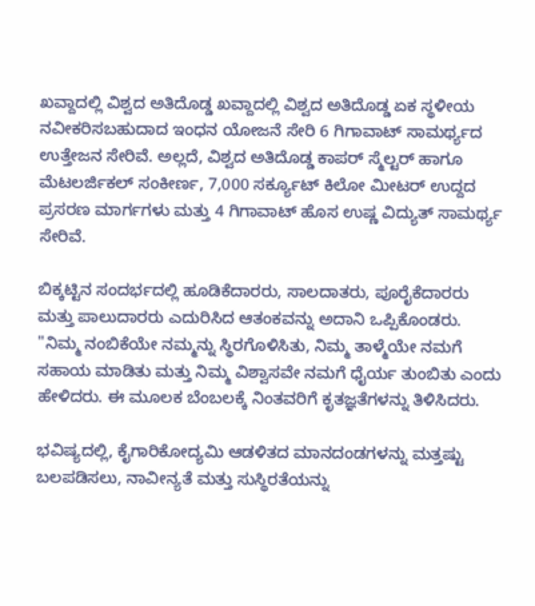ಖವ್ದಾದಲ್ಲಿ ವಿಶ್ವದ ಅತಿದೊಡ್ಡ ಖವ್ದಾದಲ್ಲಿ ವಿಶ್ವದ ಅತಿದೊಡ್ಡ ಏಕ ಸ್ಥಳೀಯ ನವೀಕರಿಸಬಹುದಾದ ಇಂಧನ ಯೋಜನೆ ಸೇರಿ 6 ಗಿಗಾವಾಟ್ ಸಾಮರ್ಥ್ಯದ ಉತ್ತೇಜನ ಸೇರಿವೆ. ಅಲ್ಲದೆ, ವಿಶ್ವದ ಅತಿದೊಡ್ಡ ಕಾಪರ್ ಸ್ಮೆಲ್ಟರ್ ಹಾಗೂ ಮೆಟಲರ್ಜಿಕಲ್ ಸಂಕೀರ್ಣ, 7,000 ಸರ್ಕ್ಯೂಟ್ ಕಿಲೋ ಮೀಟರ್‌ ಉದ್ದದ ಪ್ರಸರಣ ಮಾರ್ಗಗಳು ಮತ್ತು 4 ಗಿಗಾವಾಟ್ ಹೊಸ ಉಷ್ಣ ವಿದ್ಯುತ್ ಸಾಮರ್ಥ್ಯ ಸೇರಿವೆ.

ಬಿಕ್ಕಟ್ಟಿನ ಸಂದರ್ಭದಲ್ಲಿ ಹೂಡಿಕೆದಾರರು, ಸಾಲದಾತರು, ಪೂರೈಕೆದಾರರು ಮತ್ತು ಪಾಲುದಾರರು ಎದುರಿಸಿದ ಆತಂಕವನ್ನು ಅದಾನಿ ಒಪ್ಪಿಕೊಂಡರು. "ನಿಮ್ಮ ನಂಬಿಕೆಯೇ ನಮ್ಮನ್ನು ಸ್ಥಿರಗೊಳಿಸಿತು, ನಿಮ್ಮ ತಾಳ್ಮೆಯೇ ನಮಗೆ ಸಹಾಯ ಮಾಡಿತು ಮತ್ತು ನಿಮ್ಮ ವಿಶ್ವಾಸವೇ ನಮಗೆ ಧೈರ್ಯ ತುಂಬಿತು ಎಂದು ಹೇಳಿದರು. ಈ ಮೂಲಕ ಬೆಂಬಲಕ್ಕೆ ನಿಂತವರಿಗೆ ಕೃತಜ್ಞತೆಗಳನ್ನು ತಿಳಿಸಿದರು.

ಭವಿಷ್ಯದಲ್ಲಿ, ಕೈಗಾರಿಕೋದ್ಯಮಿ ಆಡಳಿತದ ಮಾನದಂಡಗಳನ್ನು ಮತ್ತಷ್ಟು ಬಲಪಡಿಸಲು, ನಾವೀನ್ಯತೆ ಮತ್ತು ಸುಸ್ಥಿರತೆಯನ್ನು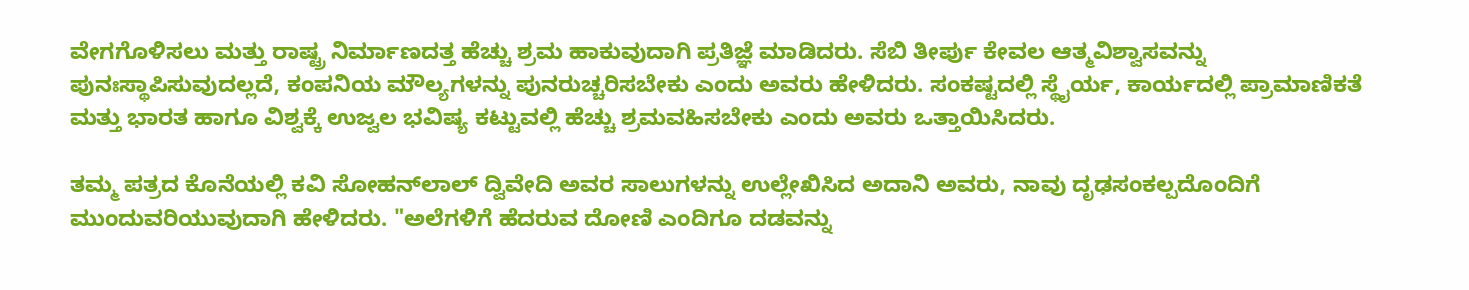ವೇಗಗೊಳಿಸಲು ಮತ್ತು ರಾಷ್ಟ್ರ ನಿರ್ಮಾಣದತ್ತ ಹೆಚ್ಚು ಶ್ರಮ ಹಾಕುವುದಾಗಿ ಪ್ರತಿಜ್ಞೆ ಮಾಡಿದರು. ಸೆಬಿ ತೀರ್ಪು ಕೇವಲ ಆತ್ಮವಿಶ್ವಾಸವನ್ನು ಪುನಃಸ್ಥಾಪಿಸುವುದಲ್ಲದೆ, ಕಂಪನಿಯ ಮೌಲ್ಯಗಳನ್ನು ಪುನರುಚ್ಚರಿಸಬೇಕು ಎಂದು ಅವರು ಹೇಳಿದರು. ಸಂಕಷ್ಟದಲ್ಲಿ ಸ್ಥೈರ್ಯ, ಕಾರ್ಯದಲ್ಲಿ ಪ್ರಾಮಾಣಿಕತೆ ಮತ್ತು ಭಾರತ ಹಾಗೂ ವಿಶ್ವಕ್ಕೆ ಉಜ್ವಲ ಭವಿಷ್ಯ ಕಟ್ಟುವಲ್ಲಿ ಹೆಚ್ಚು ಶ್ರಮವಹಿಸಬೇಕು ಎಂದು ಅವರು ಒತ್ತಾಯಿಸಿದರು.

ತಮ್ಮ ಪತ್ರದ ಕೊನೆಯಲ್ಲಿ ಕವಿ ಸೋಹನ್‌ಲಾಲ್ ದ್ವಿವೇದಿ ಅವರ ಸಾಲುಗಳನ್ನು ಉಲ್ಲೇಖಿಸಿದ ಅದಾನಿ ಅವರು, ನಾವು ದೃಢಸಂಕಲ್ಪದೊಂದಿಗೆ ಮುಂದುವರಿಯುವುದಾಗಿ ಹೇಳಿದರು. "ಅಲೆಗಳಿಗೆ ಹೆದರುವ ದೋಣಿ ಎಂದಿಗೂ ದಡವನ್ನು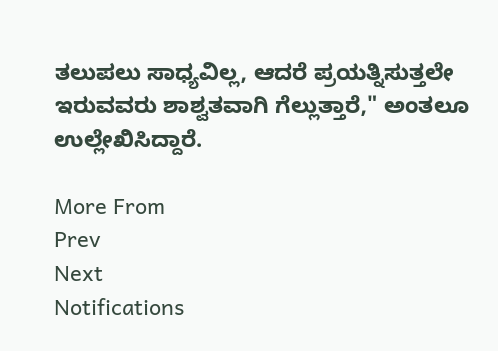ತಲುಪಲು ಸಾಧ್ಯವಿಲ್ಲ, ಆದರೆ ಪ್ರಯತ್ನಿಸುತ್ತಲೇ ಇರುವವರು ಶಾಶ್ವತವಾಗಿ ಗೆಲ್ಲುತ್ತಾರೆ," ಅಂತಲೂ ಉಲ್ಲೇಖಿಸಿದ್ದಾರೆ.

More From
Prev
Next
Notifications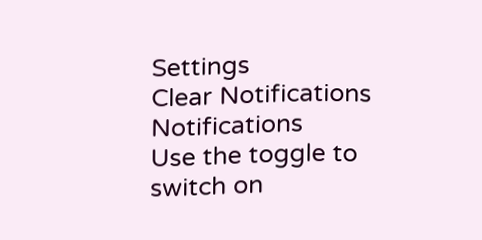Settings
Clear Notifications
Notifications
Use the toggle to switch on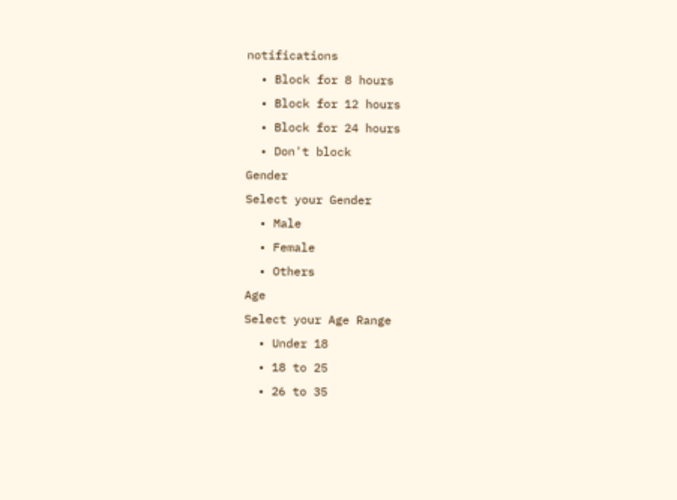notifications
  • Block for 8 hours
  • Block for 12 hours
  • Block for 24 hours
  • Don't block
Gender
Select your Gender
  • Male
  • Female
  • Others
Age
Select your Age Range
  • Under 18
  • 18 to 25
  • 26 to 35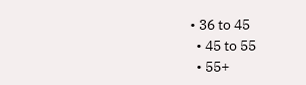• 36 to 45
  • 45 to 55
  • 55+